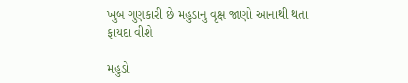ખુબ ગુણકારી છે મહુડાનુ વૃક્ષ જાણો આનાથી થતા ફાયદા વીશે

મહુડો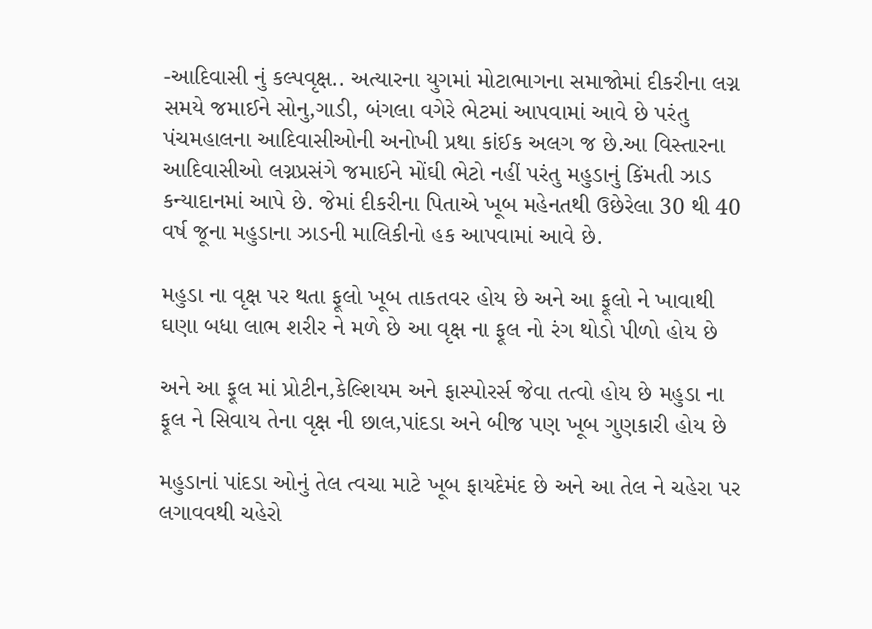-આદિવાસી નું કલ્પવૃક્ષ.. અત્યારના યુગમાં મોટાભાગના સમાજોમાં દીકરીના લગ્ન સમયે જમાઈને સોનુ,ગાડી, બંગલા વગેરે ભેટમાં આપવામાં આવે છે પરંતુ પંચમહાલના આદિવાસીઓની અનોખી પ્રથા કાંઈક અલગ જ છે.આ વિસ્તારના આદિવાસીઓ લગ્નપ્રસંગે જમાઈને મોંઘી ભેટો નહીં પરંતુ મહુડાનું કિંમતી ઝાડ કન્યાદાનમાં આપે છે. જેમાં દીકરીના પિતાએ ખૂબ મહેનતથી ઉછેરેલા 30 થી 40 વર્ષ જૂના મહુડાના ઝાડની માલિકીનો હક આપવામાં આવે છે.

મહુડા ના વૃક્ષ પર થતા ફૂલો ખૂબ તાકતવર હોય છે અને આ ફૂલો ને ખાવાથી ઘણા બધા લાભ શરીર ને મળે છે આ વૃક્ષ ના ફૂલ નો રંગ થોડો પીળો હોય છે

અને આ ફૂલ માં પ્રોટીન,કેલ્શિયમ અને ફાસ્પોરર્સ જેવા તત્વો હોય છે મહુડા ના ફૂલ ને સિવાય તેના વૃક્ષ ની છાલ,પાંદડા અને બીજ પણ ખૂબ ગુણકારી હોય છે

મહુડાનાં પાંદડા ઓનું તેલ ત્વચા માટે ખૂબ ફાયદેમંદ છે અને આ તેલ ને ચહેરા પર લગાવવથી ચહેરો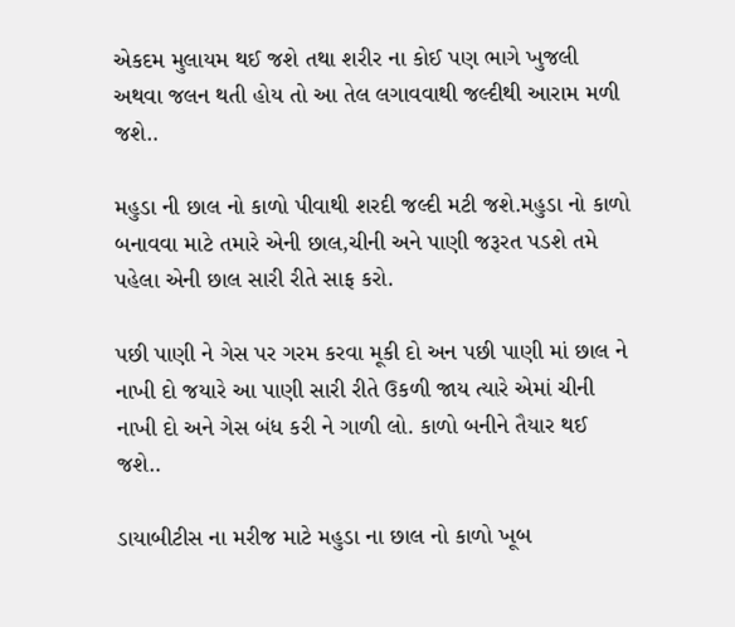એકદમ મુલાયમ થઈ જશે તથા શરીર ના કોઈ પણ ભાગે ખુજલી અથવા જલન થતી હોય તો આ તેલ લગાવવાથી જલ્દીથી આરામ મળી જશે..

મહુડા ની છાલ નો કાળો પીવાથી શરદી જલ્દી મટી જશે.મહુડા નો કાળો બનાવવા માટે તમારે એની છાલ,ચીની અને પાણી જરૂરત પડશે તમે પહેલા એની છાલ સારી રીતે સાફ કરો.

પછી પાણી ને ગેસ પર ગરમ કરવા મૂકી દો અન પછી પાણી માં છાલ ને નાખી દો જયારે આ પાણી સારી રીતે ઉકળી જાય ત્યારે એમાં ચીની નાખી દો અને ગેસ બંધ કરી ને ગાળી લો. કાળો બનીને તૈયાર થઈ જશે..

ડાયાબીટીસ ના મરીજ માટે મહુડા ના છાલ નો કાળો ખૂબ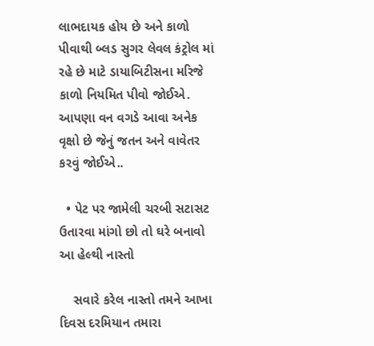લાભદાયક હોય છે અને કાળો પીવાથી બ્લડ સુગર લેવલ કંટ્રોલ માં રહે છે માટે ડાયાબિટીસના મરિજે કાળો નિયમિત પીવો જોઈએ. આપણા વન વગડે આવા અનેક વૃક્ષો છે જેનું જતન અને વાવેતર કરવું જોઈએ..

  • પેટ પર જામેલી ચરબી સટાસટ ઉતારવા માંગો છો તો ઘરે બનાવો આ હેલ્થી નાસ્તો

    સવારે કરેલ નાસ્તો તમને આખા દિવસ દરમિયાન તમારા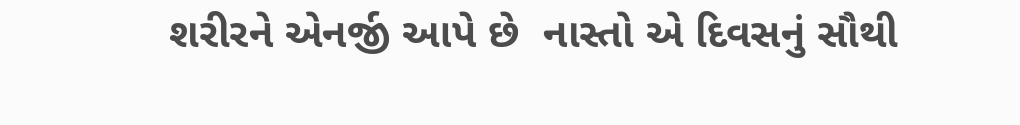શરીરને એનર્જી આપે છે  નાસ્તો એ દિવસનું સૌથી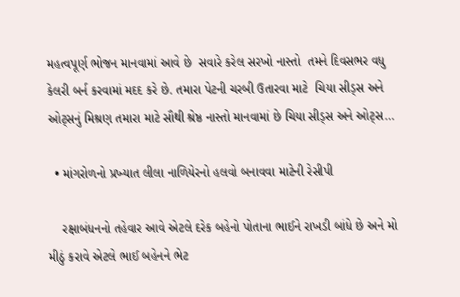મહત્વપૂર્ણ ભોજન માનવામાં આવે છે  સવારે કરેલ સરખો નાસ્તો  તમને દિવસભર વધુ કેલરી બર્ન કરવામાં મદદ કરે છે. તમારા પેટની ચરબી ઉતારવા માટે  ચિયા સીડ્સ અને ઓટ્સનું મિશ્રણ તમારા માટે સૌથી શ્રેષ્ઠ નાસ્તો માનવામાં છે ચિયા સીડ્સ અને ઓટ્સ…

  • માંગરોળનો પ્રખ્યાત લીલા નાળિયેરનો હલવો બનાવવા માટેની રેસીપી

    રક્ષાબંધનનો તહેવાર આવે એટલે દરેક બહેનો પોતાના ભાઈને રાખડી બાંધે છે અને મો મીઠું કરાવે એટલે ભાઈ બહેનને ભેટ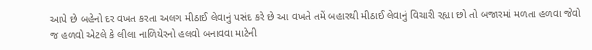આપે છે બહેનો દર વખત કરતા અલગ મીઠાઈ લેવાનું પસંદ કરે છે આ વખતે તમેં બહારથી મીઠાઈ લેવાનું વિચારી રહ્યા છો તો બજારમાં મળતા હળવા જેવો જ હળવો એટલે કે લીલા નાળિયેરનો હલવો બનાવવા માટેની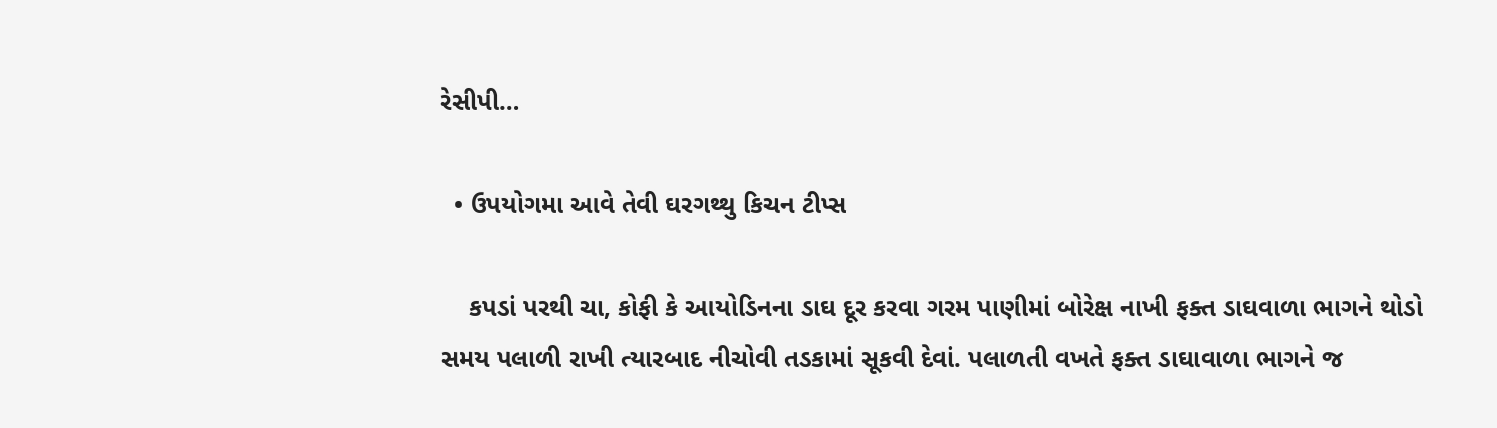રેસીપી…

  • ઉપયોગમા આવે તેવી ઘરગથ્થુ કિચન ટીપ્સ

    કપડાં પરથી ચા, કોફી કે આયોડિનના ડાઘ દૂર કરવા ગરમ પાણીમાં બોરેક્ષ નાખી ફક્ત ડાઘવાળા ભાગને થોડો સમય પલાળી રાખી ત્યારબાદ નીચોવી તડકામાં સૂકવી દેવાં. પલાળતી વખતે ફક્ત ડાઘાવાળા ભાગને જ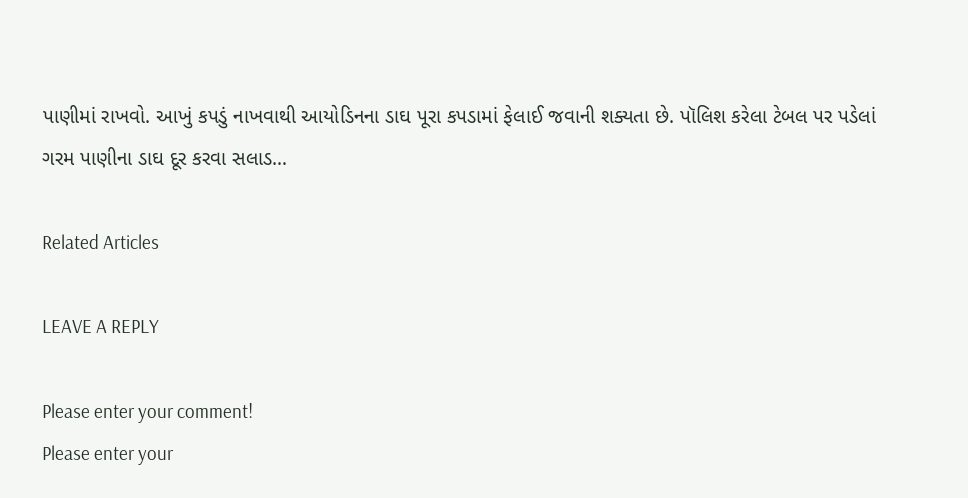પાણીમાં રાખવો. આખું કપડું નાખવાથી આયોડિનના ડાઘ પૂરા કપડામાં ફેલાઈ જવાની શક્યતા છે. પૉલિશ કરેલા ટેબલ પર પડેલાં ગરમ પાણીના ડાઘ દૂર કરવા સલાડ…

Related Articles

LEAVE A REPLY

Please enter your comment!
Please enter your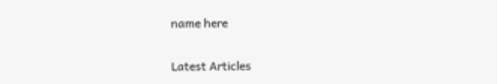name here

Latest Articles